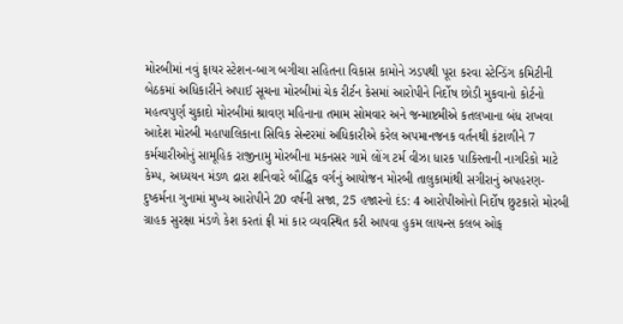મોરબીમાં નવું ફાયર સ્ટેશન-બાગ બગીચા સહિતના વિકાસ કામોને ઝડપથી પૂરા કરવા સ્ટેન્ડિંગ કમિટીની બેઠકમાં અધિકારીને અપાઈ સૂચના મોરબીમાં ચેક રીર્ટન કેસમાં આરોપીને નિર્દોષ છોડી મુકવાનો કોર્ટનો મહત્વપુર્ણ ચુકાદો મોરબીમાં શ્રાવણ મહિનાના તમામ સોમવાર અને જન્માષ્ટમીએ કતલખાના બંધ રાખવા આદેશ મોરબી મહાપાલિકાના સિવિક સેન્ટરમાં અધિકારીએ કરેલ અપમાનજનક વર્તનથી કંટાળીને 7 કર્મચારીઓનું સામૂહિક રાજીનામુ મોરબીના મકનસર ગામે લોંગ ટર્મ વીઝા ધારક પાકિસ્તાની નાગરિકો માટે કેમ્પ, અધ્યયન મંડળ દ્રારા શનિવારે બૌદ્ધિક વર્ગનું આયોજન મોરબી તાલુકામાંથી સગીરાનું અપહરણ-દુષ્કર્મના ગુનામાં મુખ્ય આરોપીને 20 વર્ષની સજા, 25 હજારનો દંડ: 4 આરોપીઓનો નિર્દોષ છુટકારો મોરબી ગ્રાહક સુરક્ષા મંડળે કેશ કરતાં ફ્રી માં કાર વ્યવસ્થિત કરી આપવા હુકમ લાયન્સ કલબ ઓફ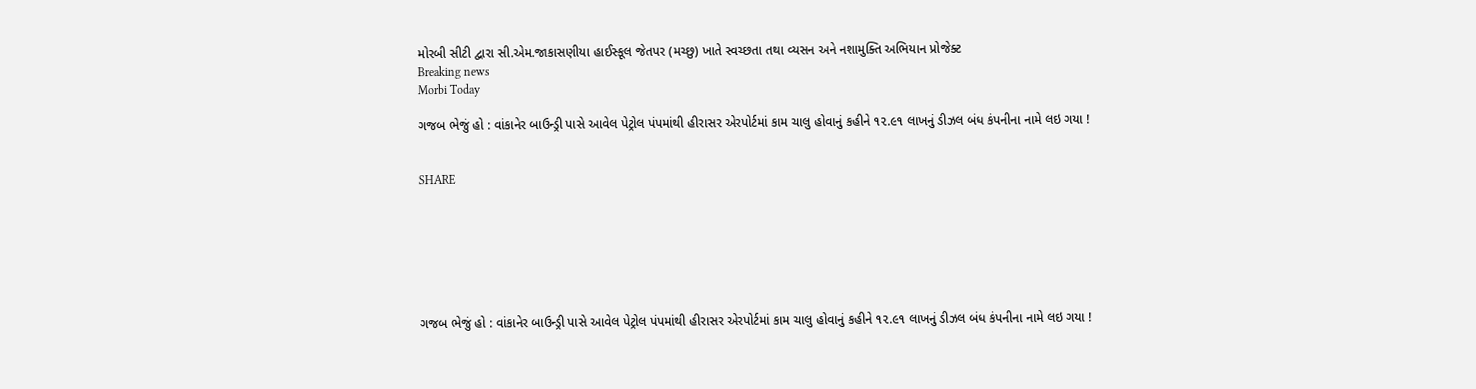મોરબી સીટી દ્વારા સી.એમ.જાકાસણીયા હાઈસ્કૂલ જેતપર (મચ્છુ) ખાતે સ્વચ્છતા તથા વ્યસન અને નશામુક્તિ અભિયાન પ્રોજેક્ટ
Breaking news
Morbi Today

ગજબ ભેજું હો : વાંકાનેર બાઉન્ડ્રી પાસે આવેલ પેટ્રોલ પંપમાંથી હીરાસર એરપોર્ટમાં કામ ચાલુ હોવાનું કહીને ૧૨.૯૧ લાખનું ડીઝલ બંધ કંપનીના નામે લઇ ગયા !


SHARE







ગજબ ભેજું હો : વાંકાનેર બાઉન્ડ્રી પાસે આવેલ પેટ્રોલ પંપમાંથી હીરાસર એરપોર્ટમાં કામ ચાલુ હોવાનું કહીને ૧૨.૯૧ લાખનું ડીઝલ બંધ કંપનીના નામે લઇ ગયા !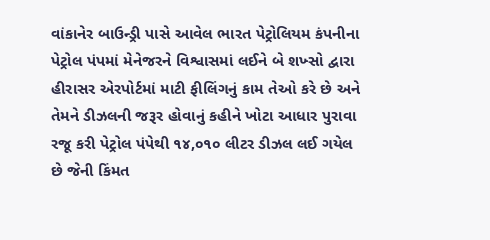વાંકાનેર બાઉન્ડ્રી પાસે આવેલ ભારત પેટ્રોલિયમ કંપનીના પેટ્રોલ પંપમાં મેનેજરને વિશ્વાસમાં લઈને બે શખ્સો દ્વારા હીરાસર એરપોર્ટમાં માટી ફીલિંગનું કામ તેઓ કરે છે અને તેમને ડીઝલની જરૂર હોવાનું કહીને ખોટા આધાર પુરાવા રજૂ કરી પેટ્રોલ પંપેથી ૧૪,૦૧૦ લીટર ડીઝલ લઈ ગયેલ છે જેની કિંમત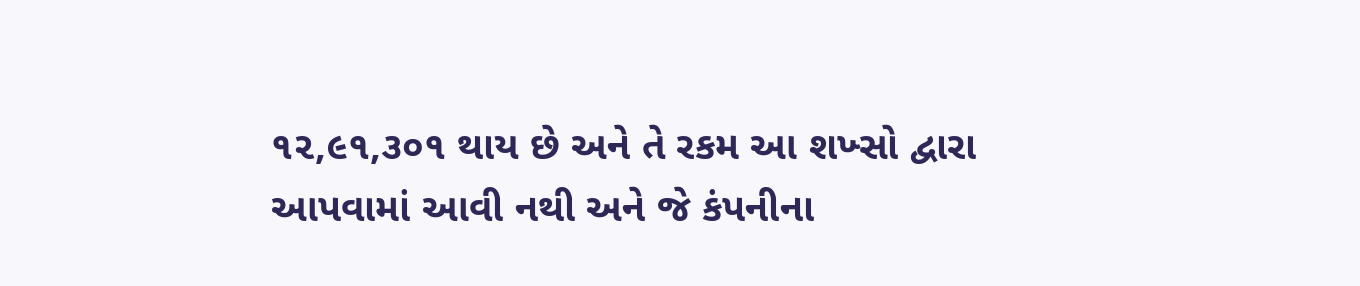૧૨,૯૧,૩૦૧ થાય છે અને તે રકમ આ શખ્સો દ્વારા આપવામાં આવી નથી અને જે કંપનીના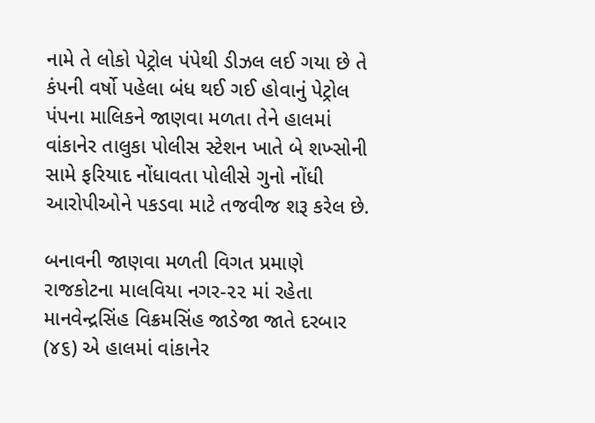નામે તે લોકો પેટ્રોલ પંપેથી ડીઝલ લઈ ગયા છે તે કંપની વર્ષો પહેલા બંધ થઈ ગઈ હોવાનું પેટ્રોલ પંપના માલિકને જાણવા મળતા તેને હાલમાં વાંકાનેર તાલુકા પોલીસ સ્ટેશન ખાતે બે શખ્સોની સામે ફરિયાદ નોંધાવતા પોલીસે ગુનો નોંધી આરોપીઓને પકડવા માટે તજવીજ શરૂ કરેલ છે.

બનાવની જાણવા મળતી વિગત પ્રમાણે રાજકોટના માલવિયા નગર-૨૨ માં રહેતા માનવેન્દ્રસિંહ વિક્રમસિંહ જાડેજા જાતે દરબાર (૪૬) એ હાલમાં વાંકાનેર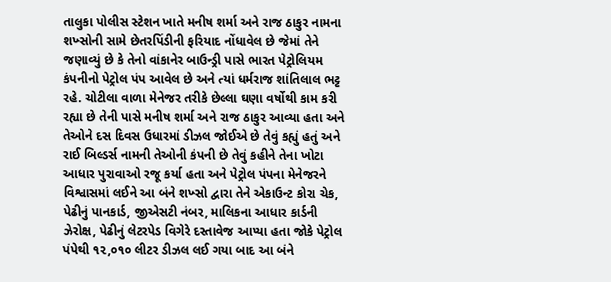તાલુકા પોલીસ સ્ટેશન ખાતે મનીષ શર્મા અને રાજ ઠાકુર નામના શખ્સોની સામે છેતરપિંડીની ફરિયાદ નોંધાવેલ છે જેમાં તેને જણાવ્યું છે કે તેનો વાંકાનેર બાઉન્ડ્રી પાસે ભારત પેટ્રોલિયમ કંપનીનો પેટ્રોલ પંપ આવેલ છે અને ત્યાં ધર્મરાજ શાંતિલાલ ભટ્ટ રહે. ચોટીલા વાળા મેનેજર તરીકે છેલ્લા ઘણા વર્ષોથી કામ કરી રહ્યા છે તેની પાસે મનીષ શર્મા અને રાજ ઠાકુર આવ્યા હતા અને તેઓને દસ દિવસ ઉધારમાં ડીઝલ જોઈએ છે તેવું કહ્યું હતું અને રાઈ બિલ્ડર્સ નામની તેઓની કંપની છે તેવું કહીને તેના ખોટા આધાર પુરાવાઓ રજૂ કર્યા હતા અને પેટ્રોલ પંપના મેનેજરને વિશ્વાસમાં લઈને આ બંને શખ્સો દ્વારા તેને એકાઉન્ટ કોરા ચેક, પેઢીનું પાનકાર્ડ, જીએસટી નંબર, માલિકના આધાર કાર્ડની ઝેરોક્ષ, પેઢીનું લેટરપેડ વિગેરે દસ્તાવેજ આપ્યા હતા જોકે પેટ્રોલ પંપેથી ૧૨,૦૧૦ લીટર ડીઝલ લઈ ગયા બાદ આ બંને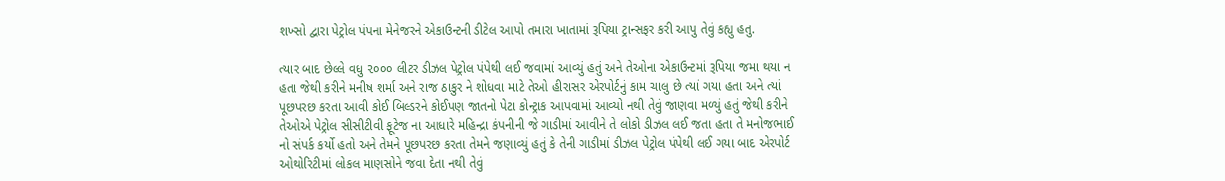શખ્સો દ્વારા પેટ્રોલ પંપના મેનેજરને એકાઉન્ટની ડીટેલ આપો તમારા ખાતામાં રૂપિયા ટ્રાન્સફર કરી આપુ તેવું કહ્યુ હતુ.

ત્યાર બાદ છેલ્લે વધુ ૨૦૦૦ લીટર ડીઝલ પેટ્રોલ પંપેથી લઈ જવામાં આવ્યું હતું અને તેઓના એકાઉન્ટમાં રૂપિયા જમા થયા ન હતા જેથી કરીને મનીષ શર્મા અને રાજ ઠાકુર ને શોધવા માટે તેઓ હીરાસર એરપોર્ટનું કામ ચાલુ છે ત્યાં ગયા હતા અને ત્યાં પૂછપરછ કરતા આવી કોઈ બિલ્ડરને કોઈપણ જાતનો પેટા કોન્ટ્રાક આપવામાં આવ્યો નથી તેવું જાણવા મળ્યું હતું જેથી કરીને તેઓએ પેટ્રોલ સીસીટીવી ફૂટેજ ના આધારે મહિન્દ્રા કંપનીની જે ગાડીમાં આવીને તે લોકો ડીઝલ લઈ જતા હતા તે મનોજભાઈ નો સંપર્ક કર્યો હતો અને તેમને પૂછપરછ કરતા તેમને જણાવ્યું હતું કે તેની ગાડીમાં ડીઝલ પેટ્રોલ પંપેથી લઈ ગયા બાદ એરપોર્ટ ઓથોરિટીમાં લોકલ માણસોને જવા દેતા નથી તેવું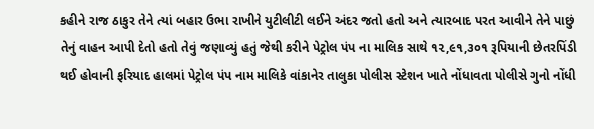કહીને રાજ ઠાકુર તેને ત્યાં બહાર ઉભા રાખીને યુટીલીટી લઈને અંદર જતો હતો અને ત્યારબાદ પરત આવીને તેને પાછું તેનું વાહન આપી દેતો હતો તેવું જણાવ્યું હતું જેથી કરીને પેટ્રોલ પંપ ના માલિક સાથે ૧૨,૯૧,૩૦૧ રૂપિયાની છેતરપિંડી થઈ હોવાની ફરિયાદ હાલમાં પેટ્રોલ પંપ નામ માલિકે વાંકાનેર તાલુકા પોલીસ સ્ટેશન ખાતે નોંધાવતા પોલીસે ગુનો નોંધી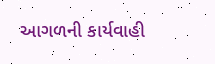આગળની કાર્યવાહી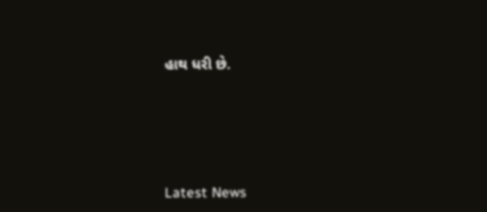હાથ ધરી છે.






Latest News